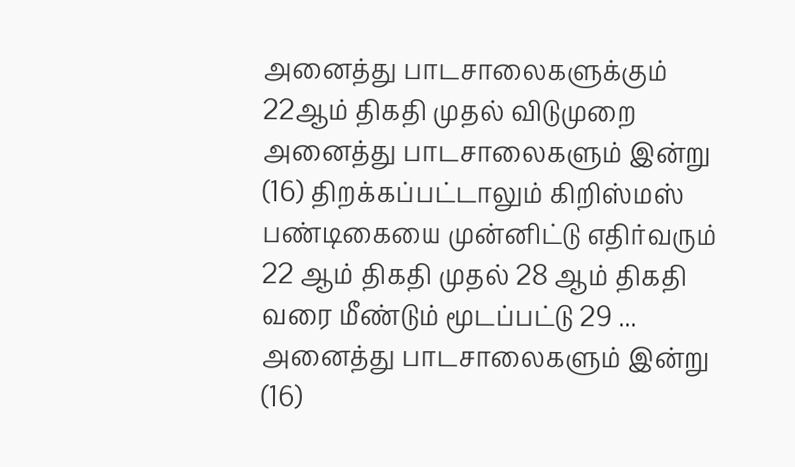அனைத்து பாடசாலைகளுக்கும் 22ஆம் திகதி முதல் விடுமுறை
அனைத்து பாடசாலைகளும் இன்று (16) திறக்கப்பட்டாலும் கிறிஸ்மஸ் பண்டிகையை முன்னிட்டு எதிர்வரும் 22 ஆம் திகதி முதல் 28 ஆம் திகதி வரை மீண்டும் மூடப்பட்டு 29 ...
அனைத்து பாடசாலைகளும் இன்று (16)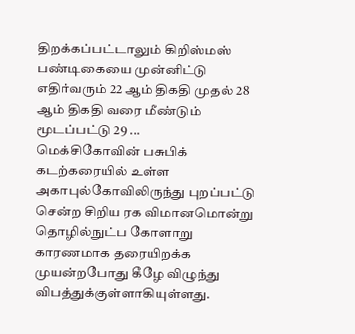திறக்கப்பட்டாலும் கிறிஸ்மஸ் பண்டிகையை முன்னிட்டு எதிர்வரும் 22 ஆம் திகதி முதல் 28 ஆம் திகதி வரை மீண்டும் மூடப்பட்டு 29 ...
மெக்சிகோவின் பசுபிக் கடற்கரையில் உள்ள அகாபுல்கோவிலிருந்து புறப்பட்டு சென்ற சிறிய ரக விமானமொன்று தொழில்நுட்ப கோளாறு காரணமாக தரையிறக்க முயன்றபோது கீழே விழுந்து விபத்துக்குள்ளாகியுள்ளது.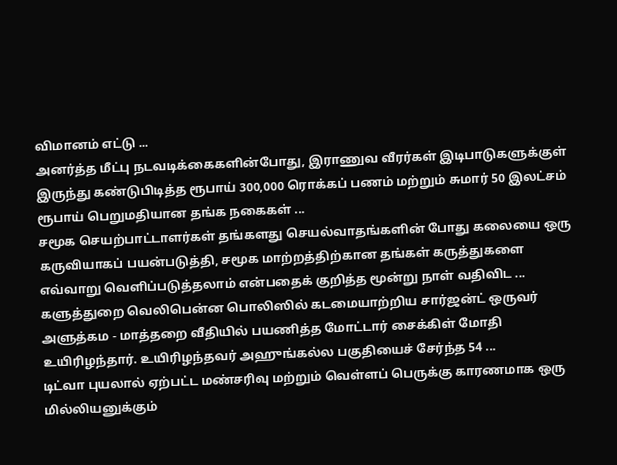விமானம் எட்டு ...
அனர்த்த மீட்பு நடவடிக்கைகளின்போது, இராணுவ வீரர்கள் இடிபாடுகளுக்குள் இருந்து கண்டுபிடித்த ரூபாய் 300,000 ரொக்கப் பணம் மற்றும் சுமார் 50 இலட்சம் ரூபாய் பெறுமதியான தங்க நகைகள் ...
சமூக செயற்பாட்டாளர்கள் தங்களது செயல்வாதங்களின் போது கலையை ஒரு கருவியாகப் பயன்படுத்தி, சமூக மாற்றத்திற்கான தங்கள் கருத்துகளை எவ்வாறு வெளிப்படுத்தலாம் என்பதைக் குறித்த மூன்று நாள் வதிவிட ...
களுத்துறை வெலிபென்ன பொலிஸில் கடமையாற்றிய சார்ஜன்ட் ஒருவர் அளுத்கம - மாத்தறை வீதியில் பயணித்த மோட்டார் சைக்கிள் மோதி உயிரிழந்தார். உயிரிழந்தவர் அஹுங்கல்ல பகுதியைச் சேர்ந்த 54 ...
டிட்வா புயலால் ஏற்பட்ட மண்சரிவு மற்றும் வெள்ளப் பெருக்கு காரணமாக ஒரு மில்லியனுக்கும்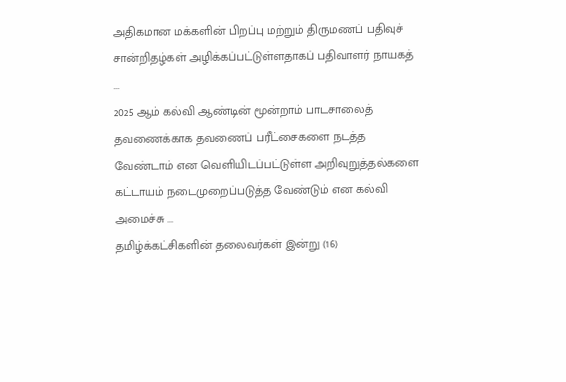அதிகமான மக்களின் பிறப்பு மற்றும் திருமணப் பதிவுச் சான்றிதழ்கள் அழிக்கப்பட்டுள்ளதாகப் பதிவாளர் நாயகத் ...
2025 ஆம் கல்வி ஆண்டின் மூன்றாம் பாடசாலைத் தவணைக்காக தவணைப் பரீட்சைகளை நடத்த வேண்டாம் என வெளியிடப்பட்டுள்ள அறிவுறுத்தல்களை கட்டாயம் நடைமுறைப்படுத்த வேண்டும் என கல்வி அமைச்சு ...
தமிழ்க்கட்சிகளின் தலைவர்கள் இன்று (16)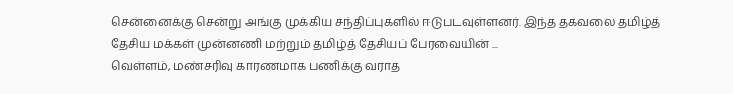சென்னைக்கு சென்று அங்கு முக்கிய சந்திப்புகளில் ஈடுபடவுள்ளனர். இந்த தகவலை தமிழ்த் தேசிய மக்கள் முன்னணி மற்றும் தமிழ்த் தேசியப் பேரவையின் ...
வெள்ளம், மண்சரிவு காரணமாக பணிக்கு வராத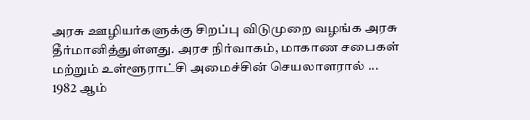அரசு ஊழியர்களுக்கு சிறப்பு விடுமுறை வழங்க அரசு தீர்மானித்துள்ளது. அரச நிர்வாகம், மாகாண சபைகள் மற்றும் உள்ளூராட்சி அமைச்சின் செயலாளரால் ...
1982 ஆம்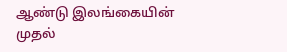ஆண்டு இலங்கையின் முதல்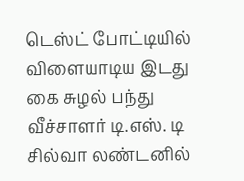டெஸ்ட் போட்டியில் விளையாடிய இடது கை சுழல் பந்து வீச்சாளர் டி.எஸ். டி சில்வா லண்டனில்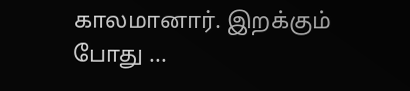காலமானார். இறக்கும் போது ...